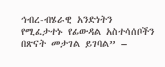ኅብረ-ብሄራዊ አንድነትን የሚፈታተኑ የፊውዳል አስተሳሰቦችን በጽናት መታገል ይገባል” –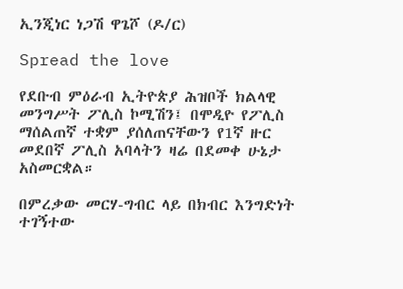ኢንጂነር ነጋሽ ዋጌሾ (ዶ/ር)

Spread the love

የደቡብ ምዕራብ ኢትዮጵያ ሕዝቦች ክልላዊ መንግሥት ፖሊስ ኮሚሽን፤ በሞዲዮ የፖሊስ ማሰልጠኛ ተቋም ያሰለጠናቸውን የ1ኛ ዙር መደበኛ ፖሊስ አባላትን ዛሬ በደመቀ ሁኔታ አስመርቋል።

በምረቃው መርሃ-ግብር ላይ በክብር እንግድነት ተገኝተው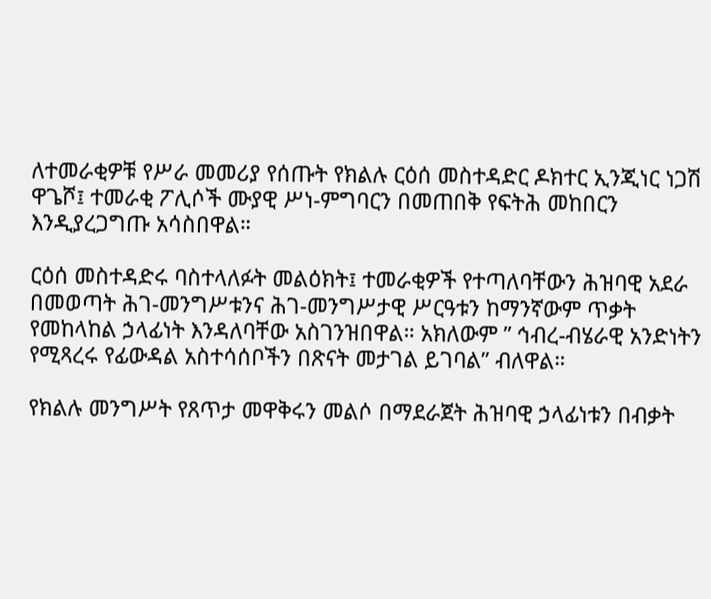ለተመራቂዎቹ የሥራ መመሪያ የሰጡት የክልሉ ርዕሰ መስተዳድር ዶክተር ኢንጂነር ነጋሽ ዋጌሾ፤ ተመራቂ ፖሊሶች ሙያዊ ሥነ-ምግባርን በመጠበቅ የፍትሕ መከበርን እንዲያረጋግጡ አሳስበዋል።

ርዕሰ መስተዳድሩ ባስተላለፉት መልዕክት፤ ተመራቂዎች የተጣለባቸውን ሕዝባዊ አደራ በመወጣት ሕገ-መንግሥቱንና ሕገ-መንግሥታዊ ሥርዓቱን ከማንኛውም ጥቃት የመከላከል ኃላፊነት እንዳለባቸው አስገንዝበዋል። አክለውም ” ኅብረ-ብሄራዊ አንድነትን የሚጻረሩ የፊውዳል አስተሳሰቦችን በጽናት መታገል ይገባል” ብለዋል።

የክልሉ መንግሥት የጸጥታ መዋቅሩን መልሶ በማደራጀት ሕዝባዊ ኃላፊነቱን በብቃት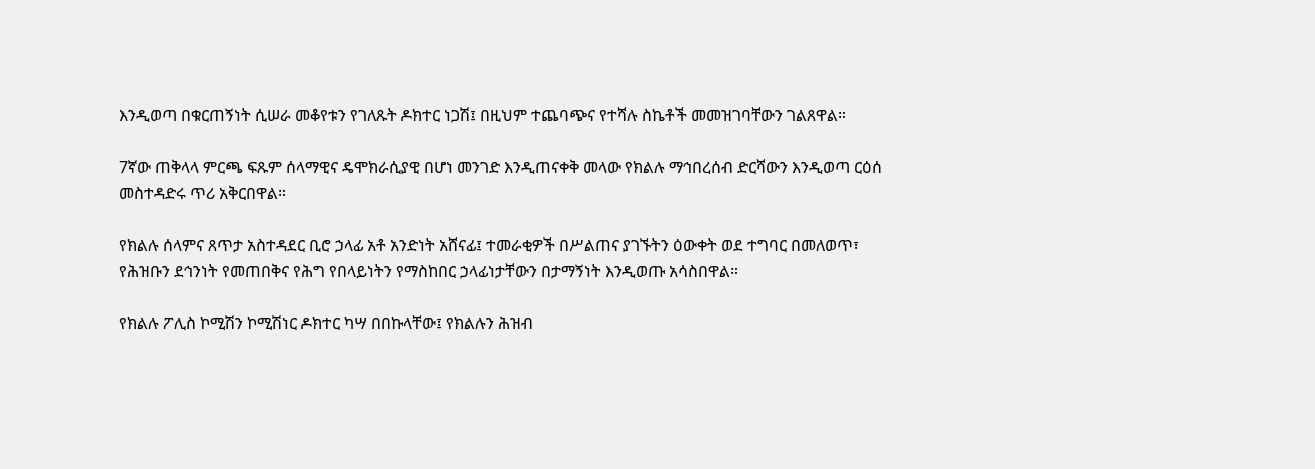እንዲወጣ በቁርጠኝነት ሲሠራ መቆየቱን የገለጹት ዶክተር ነጋሽ፤ በዚህም ተጨባጭና የተሻሉ ስኬቶች መመዝገባቸውን ገልጸዋል።

7ኛው ጠቅላላ ምርጫ ፍጹም ሰላማዊና ዴሞክራሲያዊ በሆነ መንገድ እንዲጠናቀቅ መላው የክልሉ ማኅበረሰብ ድርሻውን እንዲወጣ ርዕሰ መስተዳድሩ ጥሪ አቅርበዋል።

የክልሉ ሰላምና ጸጥታ አስተዳደር ቢሮ ኃላፊ አቶ አንድነት አሸናፊ፤ ተመራቂዎች በሥልጠና ያገኙትን ዕውቀት ወደ ተግባር በመለወጥ፣ የሕዝቡን ደኅንነት የመጠበቅና የሕግ የበላይነትን የማስከበር ኃላፊነታቸውን በታማኝነት እንዲወጡ አሳስበዋል።

የክልሉ ፖሊስ ኮሚሽን ኮሚሽነር ዶክተር ካሣ በበኩላቸው፤ የክልሉን ሕዝብ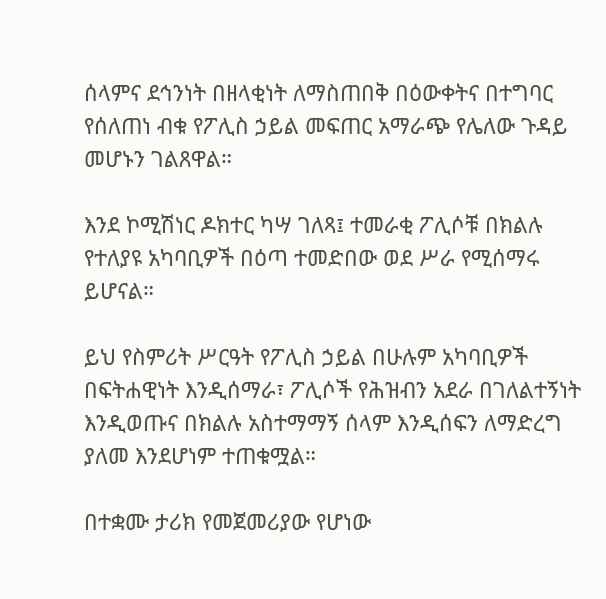ሰላምና ደኅንነት በዘላቂነት ለማስጠበቅ በዕውቀትና በተግባር የሰለጠነ ብቁ የፖሊስ ኃይል መፍጠር አማራጭ የሌለው ጉዳይ መሆኑን ገልጸዋል።

እንደ ኮሚሽነር ዶክተር ካሣ ገለጻ፤ ተመራቂ ፖሊሶቹ በክልሉ የተለያዩ አካባቢዎች በዕጣ ተመድበው ወደ ሥራ የሚሰማሩ ይሆናል።

ይህ የስምሪት ሥርዓት የፖሊስ ኃይል በሁሉም አካባቢዎች በፍትሐዊነት እንዲሰማራ፣ ፖሊሶች የሕዝብን አደራ በገለልተኝነት እንዲወጡና በክልሉ አስተማማኝ ሰላም እንዲሰፍን ለማድረግ ያለመ እንደሆነም ተጠቁሟል።

በተቋሙ ታሪክ የመጀመሪያው የሆነው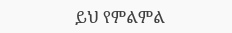ይህ የምልምል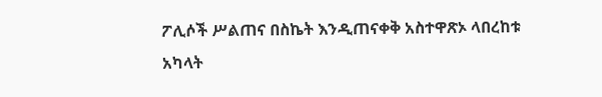ፖሊሶች ሥልጠና በስኬት እንዲጠናቀቅ አስተዋጽኦ ላበረከቱ አካላት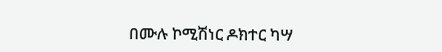በሙሉ ኮሚሽነር ዶክተር ካሣ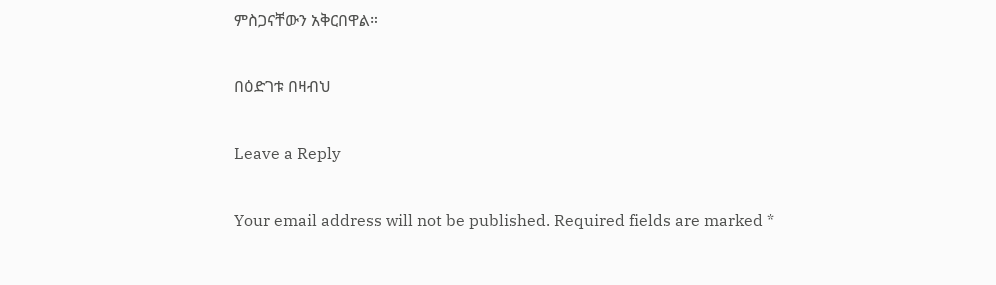ምስጋናቸውን አቅርበዋል።

በዕድገቱ በዛብህ

Leave a Reply

Your email address will not be published. Required fields are marked *